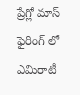ప్రేగ్లో మాస్ ఫైరింగ్ లో ఎమిరాటీ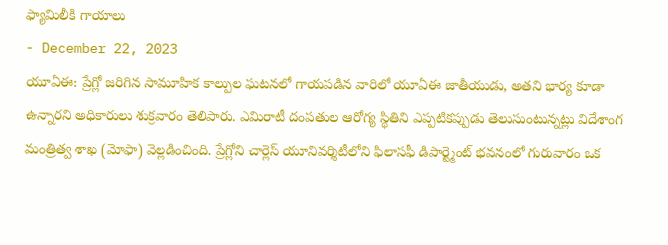ఫ్యామిలీకి గాయాలు
- December 22, 2023
యూఏఈ: ప్రేగ్లో జరిగిన సామూహిక కాల్పుల ఘటనలో గాయపడిన వారిలో యూఏఈ జాతీయుడు, అతని భార్య కూడా ఉన్నారని అధికారులు శుక్రవారం తెలిపారు. ఎమిరాటీ దంపతుల ఆరోగ్య స్థితిని ఎప్పటికప్పుడు తెలుసుంటున్నట్లు విదేశాంగ మంత్రిత్వ శాఖ (మోఫా) వెల్లడించింది. ప్రేగ్లోని చార్లెస్ యూనివర్శిటీలోని ఫిలాసఫీ డిపార్ట్మెంట్ భవనంలో గురువారం ఒక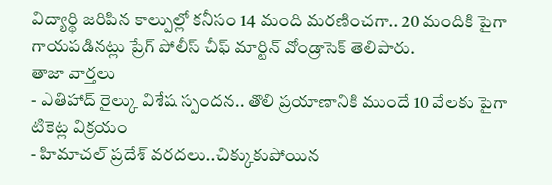విద్యార్థి జరిపిన కాల్పుల్లో కనీసం 14 మంది మరణించగా.. 20 మందికి పైగా గాయపడినట్లు ప్రేగ్ పోలీస్ చీఫ్ మార్టిన్ వోండ్రాసెక్ తెలిపారు.
తాజా వార్తలు
- ఎతిహాద్ రైల్కు విశేష స్పందన.. తొలి ప్రయాణానికి ముందే 10 వేలకు పైగా టికెట్ల విక్రయం
- హిమాచల్ ప్రదేశ్ వరదలు..చిక్కుకుపోయిన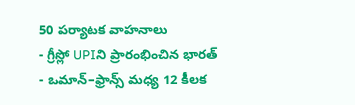50 పర్యాటక వాహనాలు
- గ్రీస్లో UPIని ప్రారంభించిన భారత్
- ఒమాన్–ఫ్రాన్స్ మధ్య 12 కీలక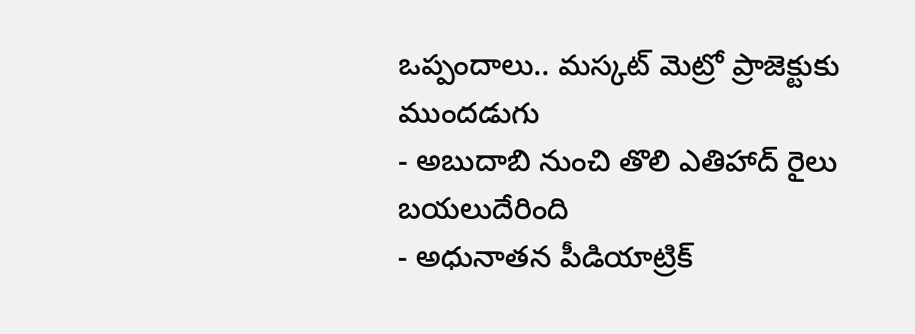ఒప్పందాలు.. మస్కట్ మెట్రో ప్రాజెక్టుకు ముందడుగు
- అబుదాబి నుంచి తొలి ఎతిహాద్ రైలు బయలుదేరింది
- అధునాతన పీడియాట్రిక్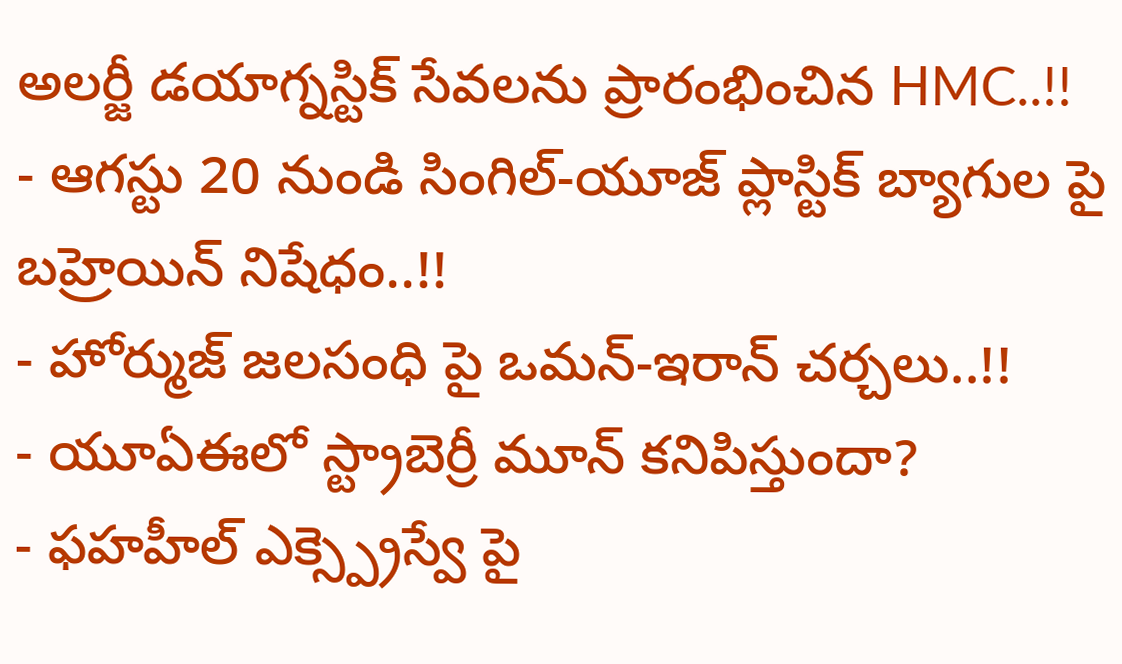అలర్జీ డయాగ్నస్టిక్ సేవలను ప్రారంభించిన HMC..!!
- ఆగస్టు 20 నుండి సింగిల్-యూజ్ ప్లాస్టిక్ బ్యాగుల పై బహ్రెయిన్ నిషేధం..!!
- హోర్ముజ్ జలసంధి పై ఒమన్-ఇరాన్ చర్చలు..!!
- యూఏఈలో స్ట్రాబెర్రీ మూన్ కనిపిస్తుందా?
- ఫహహీల్ ఎక్స్ప్రెస్వే పై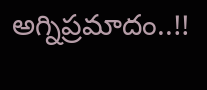అగ్నిప్రమాదం..!!